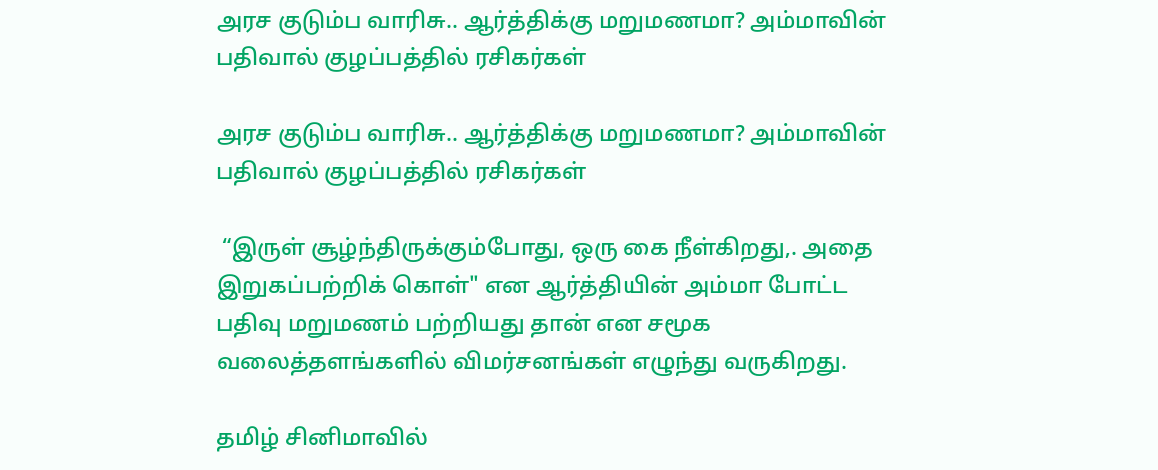அரச குடும்ப வாரிசு.. ஆர்த்திக்கு மறுமணமா? அம்மாவின் பதிவால் குழப்பத்தில் ரசிகர்கள்

அரச குடும்ப வாரிசு.. ஆர்த்திக்கு மறுமணமா? அம்மாவின் பதிவால் குழப்பத்தில் ரசிகர்கள்

 “இருள் சூழ்ந்திருக்கும்போது, ஒரு கை நீள்கிறது,. அதை இறுகப்பற்றிக் கொள்" என ஆர்த்தியின் அம்மா போட்ட பதிவு மறுமணம் பற்றியது தான் என சமூக வலைத்தளங்களில் விமர்சனங்கள் எழுந்து வருகிறது.

தமிழ் சினிமாவில்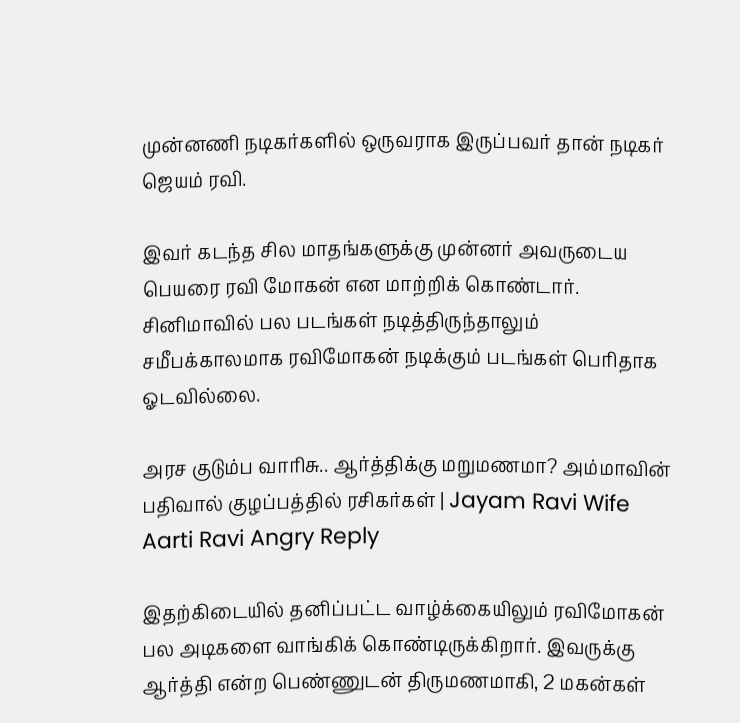முன்னணி நடிகர்களில் ஒருவராக இருப்பவர் தான் நடிகர் ஜெயம் ரவி.

இவர் கடந்த சில மாதங்களுக்கு முன்னர் அவருடைய பெயரை ரவி மோகன் என மாற்றிக் கொண்டார். சினிமாவில் பல படங்கள் நடித்திருந்தாலும் சமீபக்காலமாக ரவிமோகன் நடிக்கும் படங்கள் பெரிதாக ஓடவில்லை.

அரச குடும்ப வாரிசு.. ஆர்த்திக்கு மறுமணமா? அம்மாவின் பதிவால் குழப்பத்தில் ரசிகர்கள் | Jayam Ravi Wife Aarti Ravi Angry Reply

இதற்கிடையில் தனிப்பட்ட வாழ்க்கையிலும் ரவிமோகன் பல அடிகளை வாங்கிக் கொண்டிருக்கிறார். இவருக்கு ஆர்த்தி என்ற பெண்ணுடன் திருமணமாகி, 2 மகன்கள்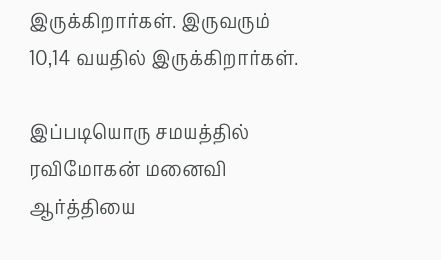இருக்கிறார்கள். இருவரும் 10,14 வயதில் இருக்கிறார்கள்.

இப்படியொரு சமயத்தில் ரவிமோகன் மனைவி ஆர்த்தியை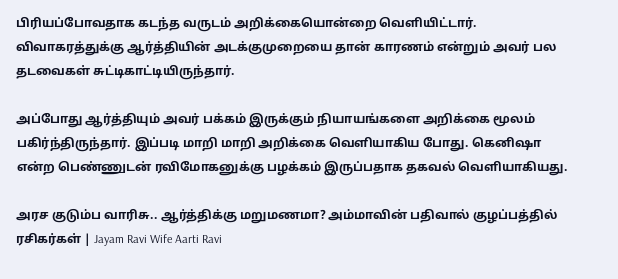பிரியப்போவதாக கடந்த வருடம் அறிக்கையொன்றை வெளியிட்டார். விவாகரத்துக்கு ஆர்த்தியின் அடக்குமுறையை தான் காரணம் என்றும் அவர் பல தடவைகள் சுட்டிகாட்டியிருந்தார்.

அப்போது ஆர்த்தியும் அவர் பக்கம் இருக்கும் நியாயங்களை அறிக்கை மூலம் பகிர்ந்திருந்தார். இப்படி மாறி மாறி அறிக்கை வெளியாகிய போது. கெனிஷா என்ற பெண்ணுடன் ரவிமோகனுக்கு பழக்கம் இருப்பதாக தகவல் வெளியாகியது.

அரச குடும்ப வாரிசு.. ஆர்த்திக்கு மறுமணமா? அம்மாவின் பதிவால் குழப்பத்தில் ரசிகர்கள் | Jayam Ravi Wife Aarti Ravi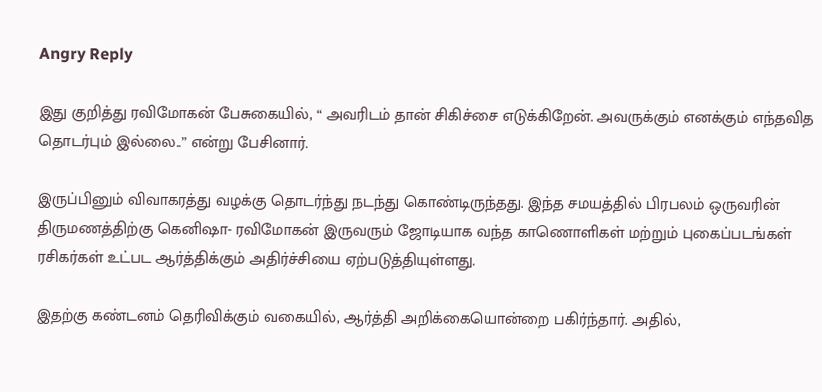Angry Reply

இது குறித்து ரவிமோகன் பேசுகையில், “ அவரிடம் தான் சிகிச்சை எடுக்கிறேன். அவருக்கும் எனக்கும் எந்தவித தொடர்பும் இல்லை..” என்று பேசினார்.

இருப்பினும் விவாகரத்து வழக்கு தொடர்ந்து நடந்து கொண்டிருந்தது. இந்த சமயத்தில் பிரபலம் ஒருவரின் திருமணத்திற்கு கெனிஷா- ரவிமோகன் இருவரும் ஜோடியாக வந்த காணொளிகள் மற்றும் புகைப்படங்கள் ரசிகர்கள் உட்பட ஆர்த்திக்கும் அதிர்ச்சியை ஏற்படுத்தியுள்ளது.

இதற்கு கண்டனம் தெரிவிக்கும் வகையில், ஆர்த்தி அறிக்கையொன்றை பகிர்ந்தார். அதில்,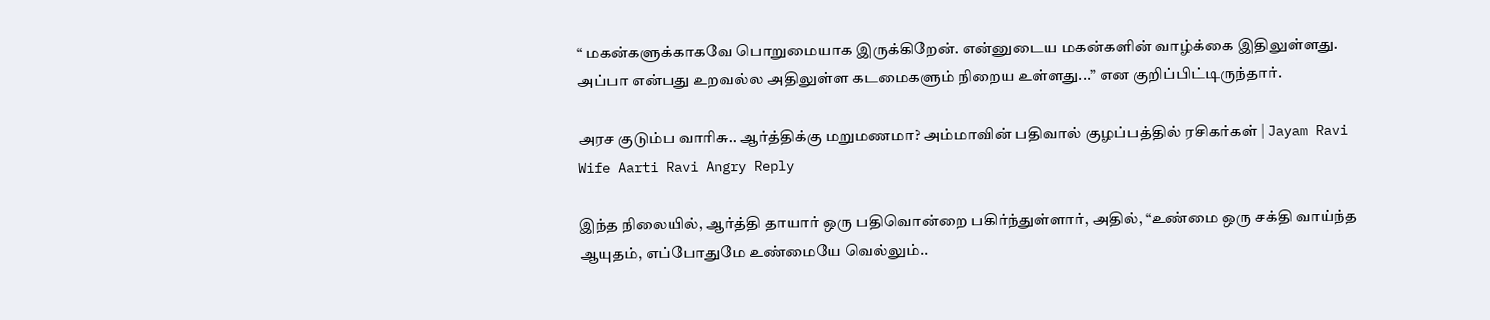“ மகன்களுக்காகவே பொறுமையாக இருக்கிறேன். என்னுடைய மகன்களின் வாழ்க்கை இதிலுள்ளது. அப்பா என்பது உறவல்ல அதிலுள்ள கடமைகளும் நிறைய உள்ளது...” என குறிப்பிட்டிருந்தார்.

அரச குடும்ப வாரிசு.. ஆர்த்திக்கு மறுமணமா? அம்மாவின் பதிவால் குழப்பத்தில் ரசிகர்கள் | Jayam Ravi Wife Aarti Ravi Angry Reply

இந்த நிலையில், ஆர்த்தி தாயார் ஒரு பதிவொன்றை பகிர்ந்துள்ளார், அதில், “உண்மை ஒரு சக்தி வாய்ந்த ஆயுதம், எப்போதுமே உண்மையே வெல்லும்..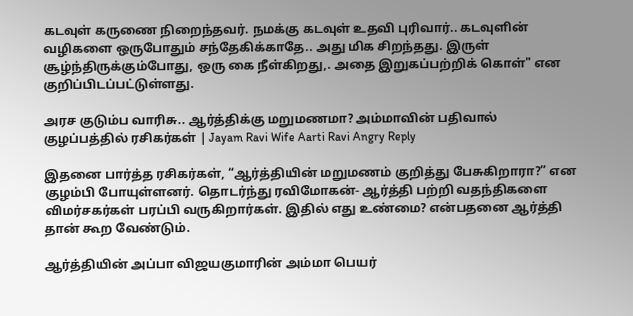கடவுள் கருணை நிறைந்தவர். நமக்கு கடவுள் உதவி புரிவார்.. கடவுளின் வழிகளை ஒருபோதும் சந்தேகிக்காதே.. அது மிக சிறந்தது. இருள் சூழ்ந்திருக்கும்போது, ஒரு கை நீள்கிறது,. அதை இறுகப்பற்றிக் கொள்" என குறிப்பிடப்பட்டுள்ளது.

அரச குடும்ப வாரிசு.. ஆர்த்திக்கு மறுமணமா? அம்மாவின் பதிவால் குழப்பத்தில் ரசிகர்கள் | Jayam Ravi Wife Aarti Ravi Angry Reply

இதனை பார்த்த ரசிகர்கள், “ஆர்த்தியின் மறுமணம் குறித்து பேசுகிறாரா?” என குழம்பி போயுள்ளனர். தொடர்ந்து ரவிமோகன்- ஆர்த்தி பற்றி வதந்திகளை விமர்சகர்கள் பரப்பி வருகிறார்கள். இதில் எது உண்மை? என்பதனை ஆர்த்தி தான் கூற வேண்டும்.

ஆர்த்தியின் அப்பா விஜயகுமாரின் அம்மா பெயர்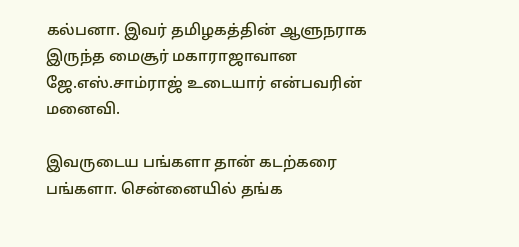கல்பனா. இவர் தமிழகத்தின் ஆளுநராக இருந்த மைசூர் மகாராஜாவான ஜே.எஸ்.சாம்ராஜ் உடையார் என்பவரின் மனைவி.

இவருடைய பங்களா தான் கடற்கரை பங்களா. சென்னையில் தங்க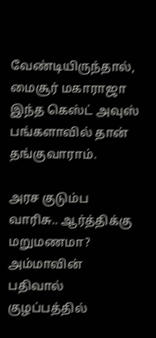வேண்டியிருந்தால், மைசூர் மகாராஜா இந்த கெஸ்ட் அவுஸ் பங்களாவில் தான் தங்குவாராம்.

அரச குடும்ப வாரிசு.. ஆர்த்திக்கு மறுமணமா? அம்மாவின் பதிவால் குழப்பத்தில்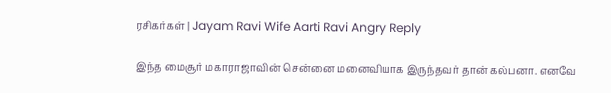ரசிகர்கள் | Jayam Ravi Wife Aarti Ravi Angry Reply

இந்த மைசூர் மகாராஜாவின் சென்னை மனைவியாக இருந்தவர் தான் கல்பனா. எனவே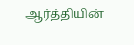ஆர்த்தியின்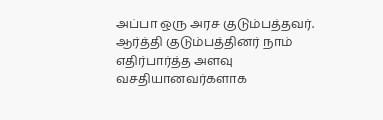அப்பா ஒரு அரச குடும்பத்தவர். ஆர்த்தி குடும்பத்தினர் நாம் எதிர்பார்த்த அளவு வசதியானவர்களாக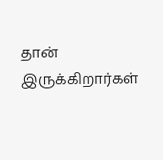தான் இருக்கிறார்கள்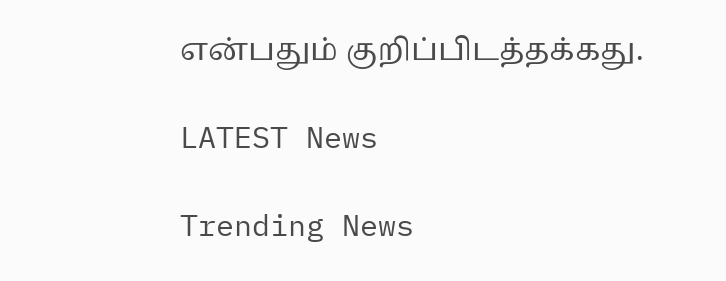என்பதும் குறிப்பிடத்தக்கது.

LATEST News

Trending News